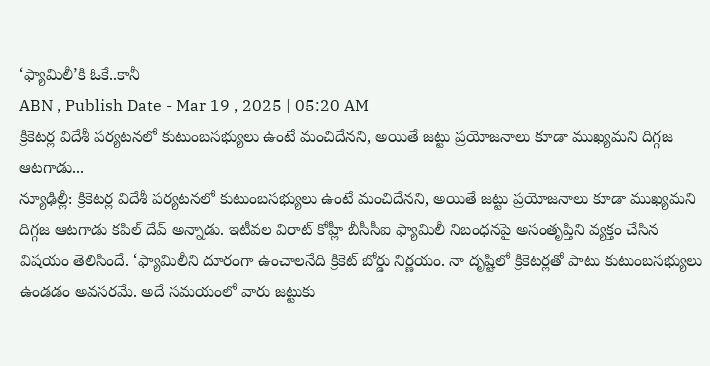‘ఫ్యామిలీ’కి ఓకే..కానీ
ABN , Publish Date - Mar 19 , 2025 | 05:20 AM
క్రికెటర్ల విదేశీ పర్యటనలో కుటుంబసభ్యులు ఉంటే మంచిదేనని, అయితే జట్టు ప్రయోజనాలు కూడా ముఖ్యమని దిగ్గజ ఆటగాడు...
న్యూఢిల్లీ: క్రికెటర్ల విదేశీ పర్యటనలో కుటుంబసభ్యులు ఉంటే మంచిదేనని, అయితే జట్టు ప్రయోజనాలు కూడా ముఖ్యమని దిగ్గజ ఆటగాడు కపిల్ దేవ్ అన్నాడు. ఇటీవల విరాట్ కోహ్లీ బీసీసీఐ ఫ్యామిలీ నిబంధనపై అసంతృప్తిని వ్యక్తం చేసిన విషయం తెలిసిందే. ‘ఫ్యామిలీని దూరంగా ఉంచాలనేది క్రికెట్ బోర్డు నిర్ణయం. నా దృష్టిలో క్రికెటర్లతో పాటు కుటుంబసభ్యులు ఉండడం అవసరమే. అదే సమయంలో వారు జట్టుకు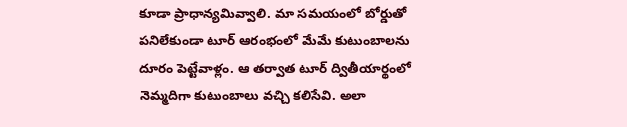కూడా ప్రాధాన్యమివ్వాలి. మా సమయంలో బోర్డుతో పనిలేకుండా టూర్ ఆరంభంలో మేమే కుటుంబాలను దూరం పెట్టేవాళ్లం. ఆ తర్వాత టూర్ ద్వితీయార్థంలో నెమ్మదిగా కుటుంబాలు వచ్చి కలిసేవి. అలా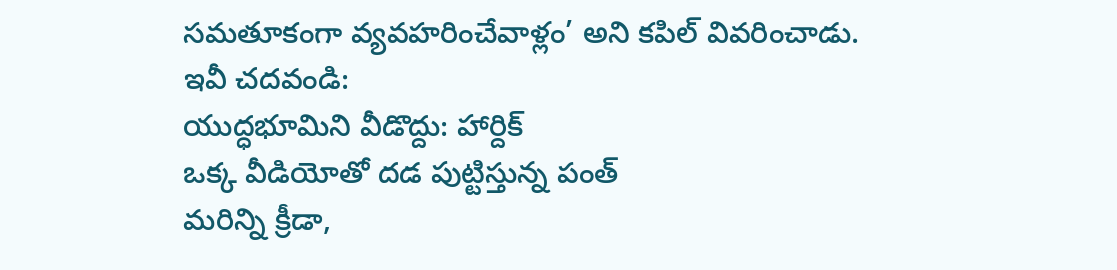సమతూకంగా వ్యవహరించేవాళ్లం’ అని కపిల్ వివరించాడు.
ఇవీ చదవండి:
యుద్ధభూమిని వీడొద్దు: హార్దిక్
ఒక్క వీడియోతో దడ పుట్టిస్తున్న పంత్
మరిన్ని క్రీడా,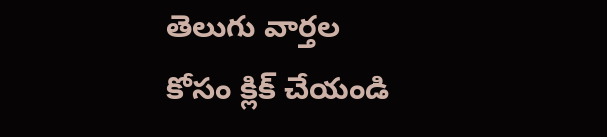తెలుగు వార్తల కోసం క్లిక్ చేయండి